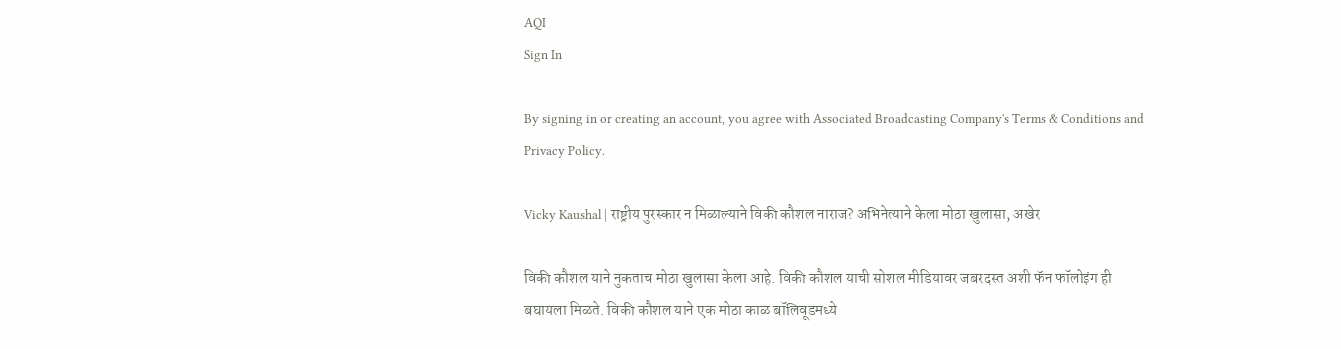AQI
Sign In

By signing in or creating an account, you agree with Associated Broadcasting Company's Terms & Conditions and Privacy Policy.

Vicky Kaushal | राष्ट्रीय पुरस्कार न मिळाल्याने विकी कौशल नाराज? अभिनेत्याने केला मोठा खुलासा, अखेर

विकी कौशल याने नुकताच मोठा खुलासा केला आहे. विकी कौशल याची सोशल मीडियावर जबरदस्त अशी फॅन फॉलोइंग ही बघायला मिळते. विकी कौशल याने एक मोठा काळ बॉलिवूडमध्ये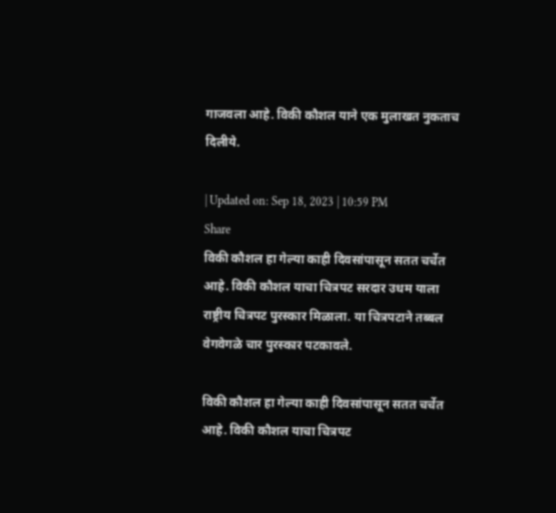गाजवला आहे. विकी कौशल याने एक मुलाखत नुकताच दिलीये.

| Updated on: Sep 18, 2023 | 10:59 PM
Share
विकी कौशल हा गेल्या काही दिवसांपासून सतत चर्चेत आहे. विकी कौशल याचा चित्रपट सरदार उधम याला राष्ट्रीय चित्रपट पुरस्कार मिळाला. या चित्रपटाने तब्बल वेगवेगळे चार पुरस्कार पटकावले.

विकी कौशल हा गेल्या काही दिवसांपासून सतत चर्चेत आहे. विकी कौशल याचा चित्रपट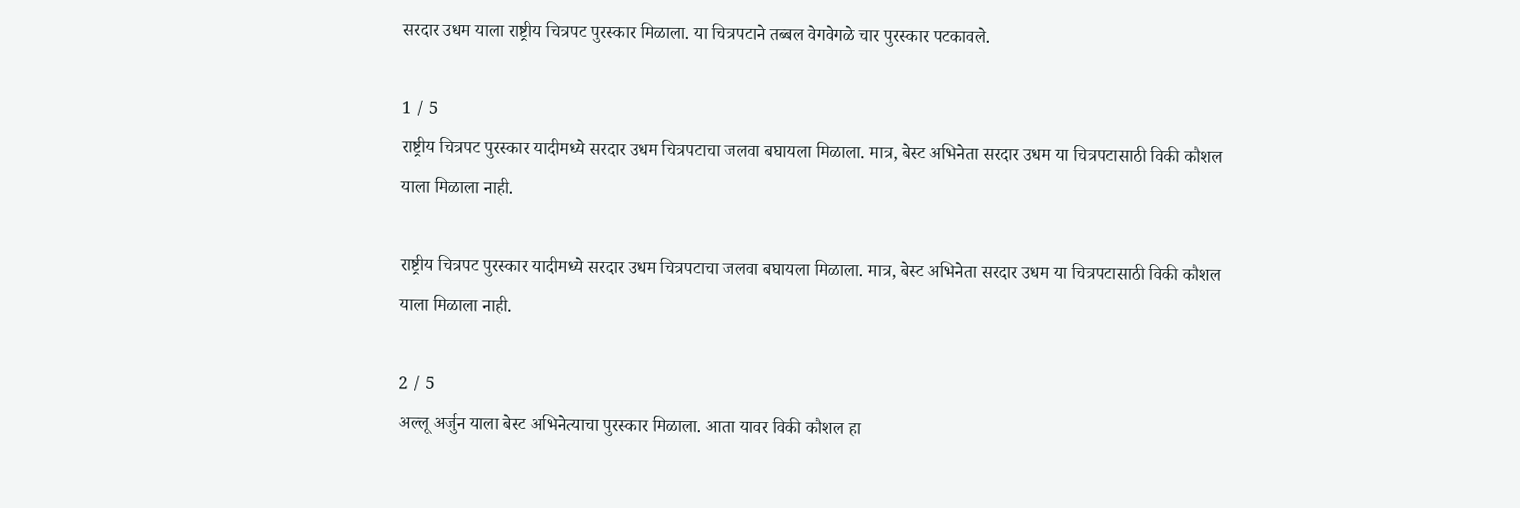सरदार उधम याला राष्ट्रीय चित्रपट पुरस्कार मिळाला. या चित्रपटाने तब्बल वेगवेगळे चार पुरस्कार पटकावले.

1 / 5
राष्ट्रीय चित्रपट पुरस्कार यादीमध्ये सरदार उधम चित्रपटाचा जलवा बघायला मिळाला. मात्र, बेस्ट अभिनेता सरदार उधम या चित्रपटासाठी विकी कौशल याला मिळाला नाही.

राष्ट्रीय चित्रपट पुरस्कार यादीमध्ये सरदार उधम चित्रपटाचा जलवा बघायला मिळाला. मात्र, बेस्ट अभिनेता सरदार उधम या चित्रपटासाठी विकी कौशल याला मिळाला नाही.

2 / 5
अल्लू अर्जुन याला बेस्ट अभिनेत्याचा पुरस्कार मिळाला. आता यावर विकी कौशल हा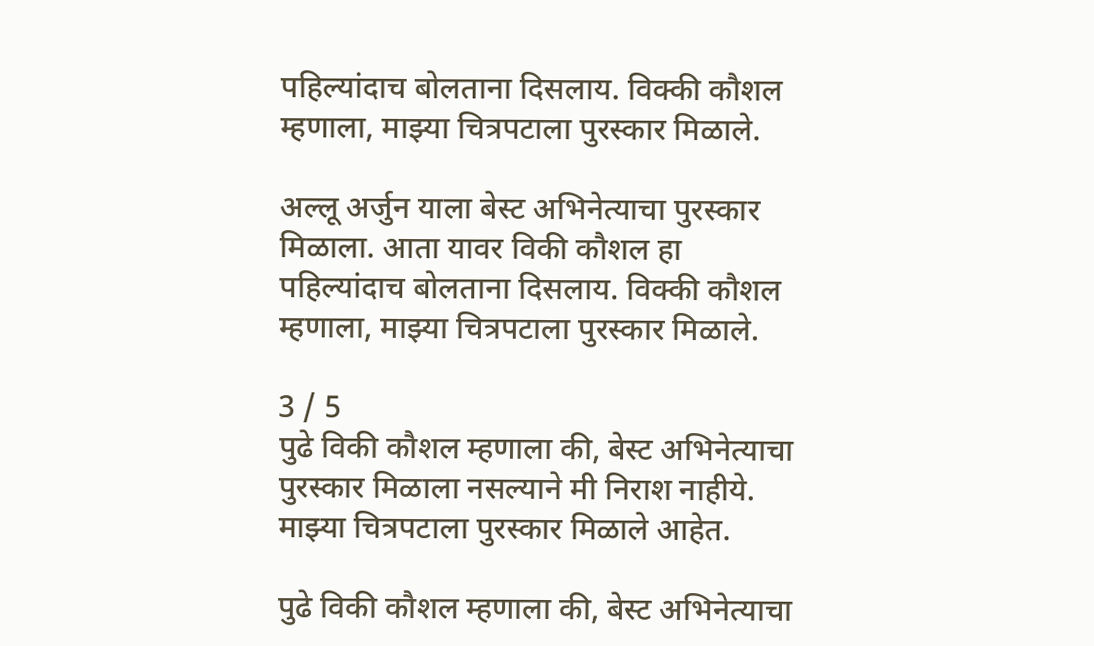पहिल्यांदाच बोलताना दिसलाय. विक्की कौशल म्हणाला, माझ्या चित्रपटाला पुरस्कार मिळाले.

अल्लू अर्जुन याला बेस्ट अभिनेत्याचा पुरस्कार मिळाला. आता यावर विकी कौशल हा पहिल्यांदाच बोलताना दिसलाय. विक्की कौशल म्हणाला, माझ्या चित्रपटाला पुरस्कार मिळाले.

3 / 5
पुढे विकी कौशल म्हणाला की, बेस्ट अभिनेत्याचा पुरस्कार मिळाला नसल्याने मी निराश नाहीये. माझ्या चित्रपटाला पुरस्कार मिळाले आहेत.

पुढे विकी कौशल म्हणाला की, बेस्ट अभिनेत्याचा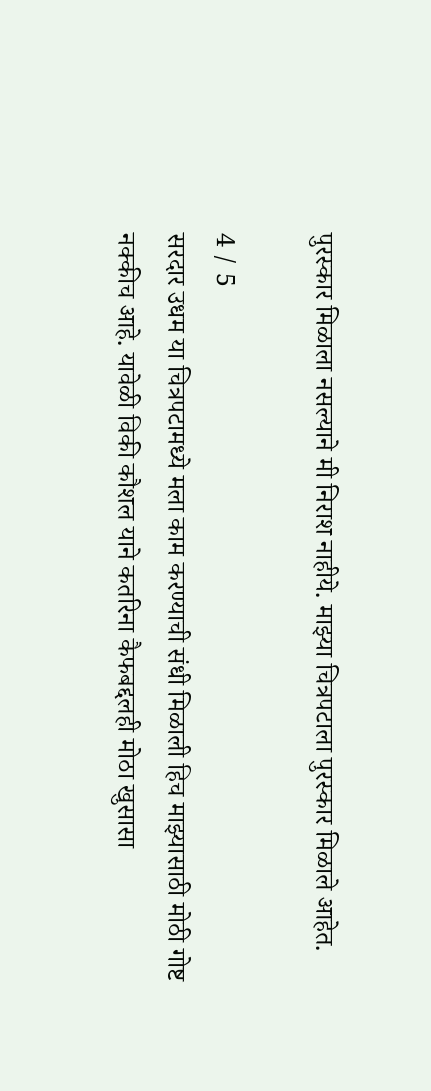पुरस्कार मिळाला नसल्याने मी निराश नाहीये. माझ्या चित्रपटाला पुरस्कार मिळाले आहेत.

4 / 5
सरदार उधम या चित्रपटामध्ये मला काम करण्याची संधी मिळाली हिच माझ्यासाठी मोठी गोष्ट नक्कीच आहे. यावेळी विकी कौशल याने कतरिना कैफबद्दलही मोठा खुसासा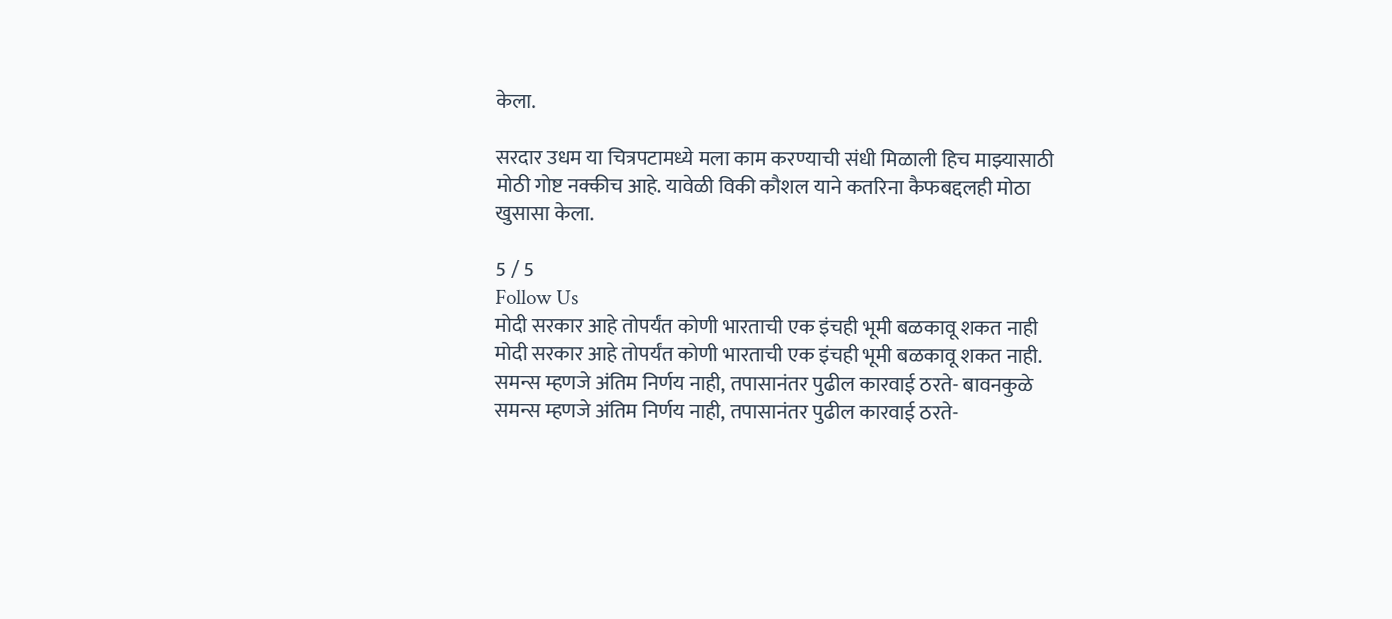केला.

सरदार उधम या चित्रपटामध्ये मला काम करण्याची संधी मिळाली हिच माझ्यासाठी मोठी गोष्ट नक्कीच आहे. यावेळी विकी कौशल याने कतरिना कैफबद्दलही मोठा खुसासा केला.

5 / 5
Follow Us
मोदी सरकार आहे तोपर्यंत कोणी भारताची एक इंचही भूमी बळकावू शकत नाही
मोदी सरकार आहे तोपर्यंत कोणी भारताची एक इंचही भूमी बळकावू शकत नाही.
समन्स म्हणजे अंतिम निर्णय नाही, तपासानंतर पुढील कारवाई ठरते- बावनकुळे
समन्स म्हणजे अंतिम निर्णय नाही, तपासानंतर पुढील कारवाई ठरते-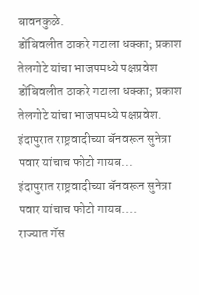बावनकुळे.
डोंबिवलीत ठाकरे गटाला धक्का; प्रकाश तेलगोटे यांचा भाजपमध्ये पक्षप्रवेश
डोंबिवलीत ठाकरे गटाला धक्का; प्रकाश तेलगोटे यांचा भाजपमध्ये पक्षप्रवेश.
इंदापुरात राष्ट्रवादीच्या बॅनवरून सुनेत्रा पवार यांचाच फोटो गायब...
इंदापुरात राष्ट्रवादीच्या बॅनवरून सुनेत्रा पवार यांचाच फोटो गायब....
राज्यात गॅस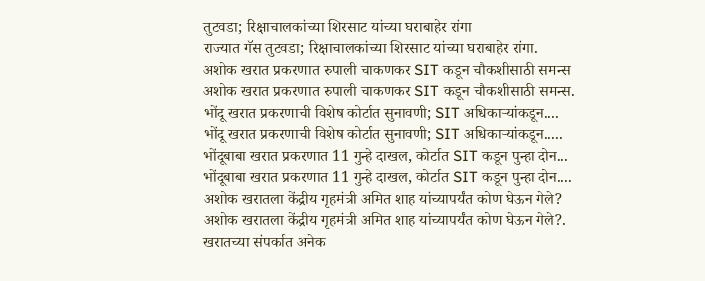तुटवडा; रिक्षाचालकांच्या शिरसाट यांच्या घराबाहेर रांगा
राज्यात गॅस तुटवडा; रिक्षाचालकांच्या शिरसाट यांच्या घराबाहेर रांगा.
अशोक खरात प्रकरणात रुपाली चाकणकर SIT कडून चौकशीसाठी समन्स
अशोक खरात प्रकरणात रुपाली चाकणकर SIT कडून चौकशीसाठी समन्स.
भोंदू खरात प्रकरणाची विशेष कोर्टात सुनावणी; SIT अधिकाऱ्यांकडून....
भोंदू खरात प्रकरणाची विशेष कोर्टात सुनावणी; SIT अधिकाऱ्यांकडून.....
भोंदूबाबा खरात प्रकरणात 11 गुन्हे दाखल, कोर्टात SIT कडून पुन्हा दोन...
भोंदूबाबा खरात प्रकरणात 11 गुन्हे दाखल, कोर्टात SIT कडून पुन्हा दोन....
अशोक खरातला केंद्रीय गृहमंत्री अमित शाह यांच्यापर्यंत कोण घेऊन गेले?
अशोक खरातला केंद्रीय गृहमंत्री अमित शाह यांच्यापर्यंत कोण घेऊन गेले?.
खरातच्या संपर्कात अनेक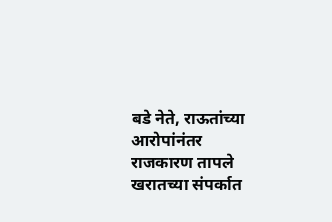बडे नेते, राऊतांच्या आरोपांनंतर राजकारण तापले
खरातच्या संपर्कात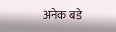अनेक बडे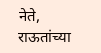नेते, राऊतांच्या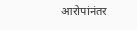आरोपांनंतर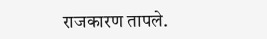राजकारण तापले.